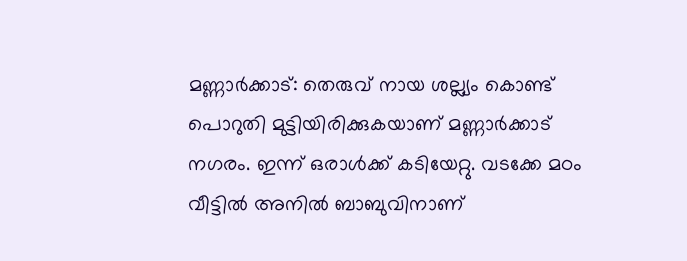മണ്ണാർക്കാട്: തെരുവ് നായ ശല്ല്യം കൊണ്ട് പൊറുതി മുട്ടിയിരിക്കുകയാണ് മണ്ണാർക്കാട് നഗരം. ഇന്ന് ഒരാൾക്ക് കടിയേറ്റു. വടക്കേ മഠം വീട്ടിൽ അനിൽ ബാബുവിനാണ്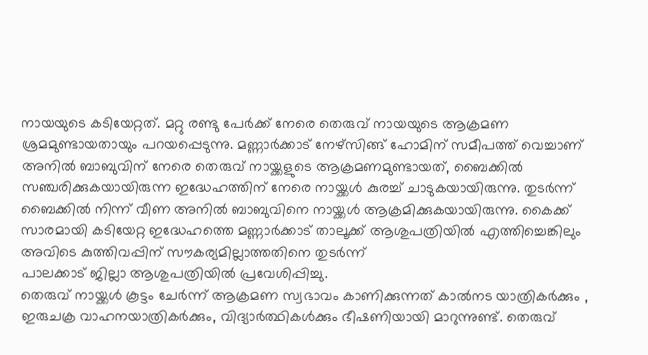നായയുടെ കടിയേറ്റത്. മറ്റു രണ്ടു പേർക്ക് നേരെ തെരുവ് നായയുടെ ആക്രമണ ശ്രമമുണ്ടായതായും പറയപ്പെടുന്നു. മണ്ണാർക്കാട് നേഴ്സിങ്ങ് ഹോമിന് സമീപത്ത് വെച്ചാണ് അനിൽ ബാബുവിന് നേരെ തെരുവ് നായ്ക്കളുടെ ആക്രമണമുണ്ടായത്, ബൈക്കിൽ സഞ്ചരിക്കുകയായിരുന്ന ഇദ്ധേഹത്തിന് നേരെ നായ്ക്കൾ കുരച്ച് ചാടുകയായിരുന്നു. തുടർന്ന് ബൈക്കിൽ നിന്ന് വീണ അനിൽ ബാബുവിനെ നായ്ക്കൾ ആക്രമിക്കുകയായിരുന്നു. കൈക്ക് സാരമായി കടിയേറ്റ ഇദ്ധേഹത്തെ മണ്ണാർക്കാട് താലൂക്ക് ആശുപത്രിയിൽ എത്തിച്ചെങ്കിലും അവിടെ കുത്തിവപ്പിന് സൗകര്യമില്ലാത്തതിനെ തുടർന്ന്
പാലക്കാട് ജില്ലാ ആശുപത്രിയിൽ പ്രവേശിപ്പിച്ചു.
തെരുവ് നായ്ക്കൾ കൂട്ടം ചേർന്ന് ആക്രമണ സ്വഭാവം കാണിക്കുന്നത് കാൽനട യാത്രികർക്കും , ഇരുചക്ര വാഹനയാത്രികർക്കും, വിദ്യാർത്ഥികൾക്കും ഭീഷണിയായി മാറുന്നുണ്ട്. തെരുവ്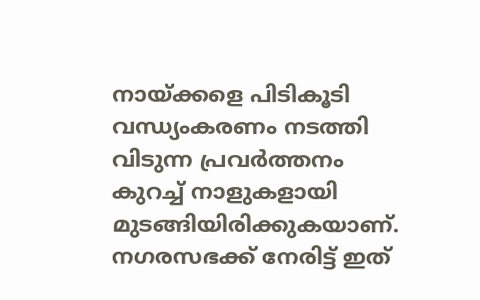നായ്ക്കളെ പിടികൂടി വന്ധ്യംകരണം നടത്തി വിടുന്ന പ്രവർത്തനം കുറച്ച് നാളുകളായി മുടങ്ങിയിരിക്കുകയാണ്. നഗരസഭക്ക് നേരിട്ട് ഇത്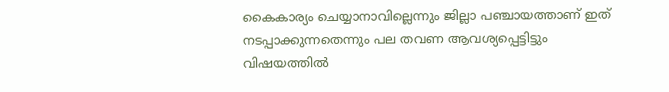കൈകാര്യം ചെയ്യാനാവില്ലെന്നും ജില്ലാ പഞ്ചായത്താണ് ഇത് നടപ്പാക്കുന്നതെന്നും പല തവണ ആവശ്യപ്പെട്ടിട്ടും വിഷയത്തിൽ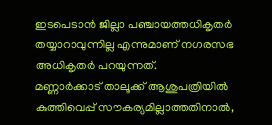ഇടപെടാൻ ജില്ലാ പഞ്ചായത്തധികൃതർ തയ്യാറാവുന്നില്ല എന്നുമാണ് നഗരസഭ അധികൃതർ പറയുന്നത്.
മണ്ണാർക്കാട് താലൂക്ക് ആശുപത്രിയിൽ കുത്തിവെപ്പ് സൗകര്യമില്ലാത്തതിനാൽ,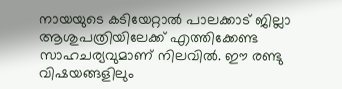നായയുടെ കടിയേറ്റാൽ പാലക്കാട് ജില്ലാ ആശുപത്രിയിലേക്ക് എത്തിക്കേണ്ട സാഹചര്യവുമാണ് നിലവിൽ. ഈ രണ്ടു വിഷയങ്ങളിലും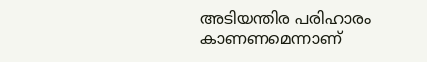അടിയന്തിര പരിഹാരം കാണണമെന്നാണ്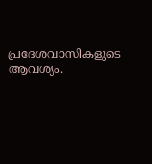പ്രദേശവാസികളുടെ ആവശ്യം.